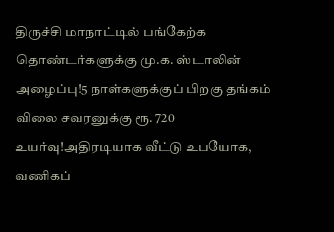திருச்சி மாநாட்டில் பங்கேற்க தொண்டர்களுக்கு மு.க. ஸ்டாலின் அழைப்பு!5 நாள்களுக்குப் பிறகு தங்கம் விலை சவரனுக்கு ரூ. 720 உயர்வு!அதிரடியாக வீட்டு உபயோக, வணிகப்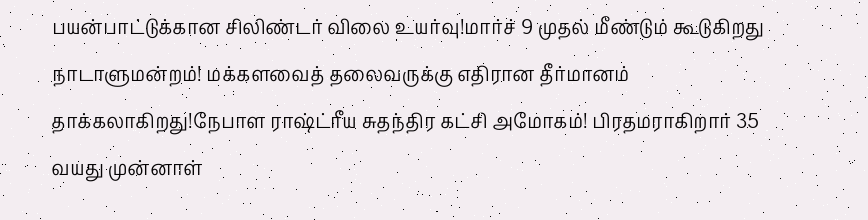பயன்பாட்டுக்கான சிலிண்டர் விலை உயர்வு!மார்ச் 9 முதல் மீண்டும் கூடுகிறது நாடாளுமன்றம்! மக்களவைத் தலைவருக்கு எதிரான தீர்மானம் தாக்கலாகிறது!நேபாள ராஷ்ட்ரீய சுதந்திர கட்சி அமோகம்! பிரதமராகிறார் 35 வயது முன்னாள்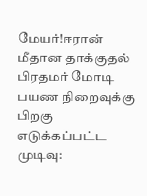மேயர்!ஈரான் மீதான தாக்குதல் பிரதமர் மோடி பயண நிறைவுக்கு பிறகு எடுக்கப்பட்ட முடிவு: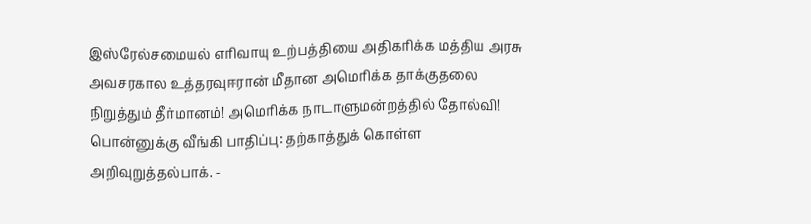இஸ்ரேல்சமையல் எரிவாயு உற்பத்தியை அதிகரிக்க மத்திய அரசு அவசரகால உத்தரவுஈரான் மீதான அமெரிக்க தாக்குதலை நிறுத்தும் தீர்மானம்! அமெரிக்க நாடாளுமன்றத்தில் தோல்வி! பொன்னுக்கு வீங்கி பாதிப்பு: தற்காத்துக் கொள்ள அறிவுறுத்தல்பாக். -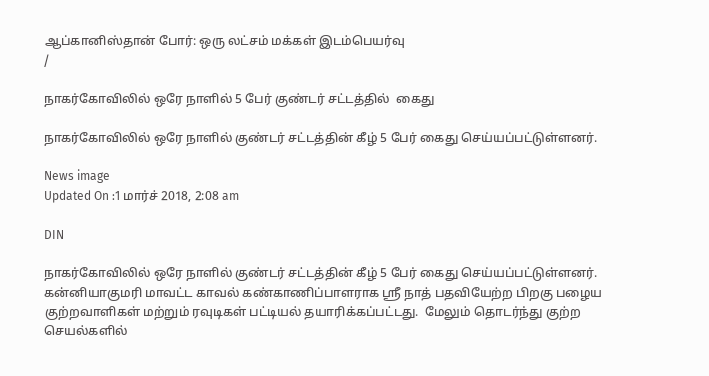ஆப்கானிஸ்தான் போர்: ஒரு லட்சம் மக்கள் இடம்பெயர்வு
/

நாகர்கோவிலில் ஒரே நாளில் 5 பேர் குண்டர் சட்டத்தில்  கைது

நாகர்கோவிலில் ஒரே நாளில் குண்டர் சட்டத்தின் கீழ் 5 பேர் கைது செய்யப்பட்டுள்ளனர்.

News image
Updated On :1 மார்ச் 2018, 2:08 am

DIN

நாகர்கோவிலில் ஒரே நாளில் குண்டர் சட்டத்தின் கீழ் 5 பேர் கைது செய்யப்பட்டுள்ளனர்.
கன்னியாகுமரி மாவட்ட காவல் கண்காணிப்பாளராக ஸ்ரீ நாத் பதவியேற்ற பிறகு பழைய குற்றவாளிகள் மற்றும் ரவுடிகள் பட்டியல் தயாரிக்கப்பட்டது.  மேலும் தொடர்ந்து குற்ற செயல்களில்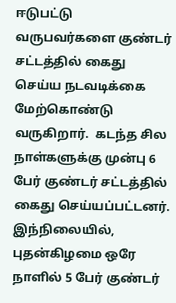ஈடுபட்டு வருபவர்களை குண்டர் சட்டத்தில் கைது செய்ய நடவடிக்கை மேற்கொண்டு வருகிறார்.  கடந்த சில நாள்களுக்கு முன்பு 6 பேர் குண்டர் சட்டத்தில்  கைது செய்யப்பட்டனர். இந்நிலையில், புதன்கிழமை ஒரே நாளில் 5 பேர் குண்டர்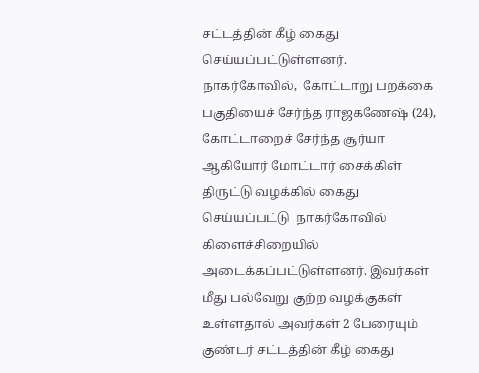சட்டத்தின் கீழ் கைது செய்யப்பட்டுள்ளனர்.
நாகர்கோவில்,  கோட்டாறு பறக்கை பகுதியைச் சேர்ந்த ராஜகணேஷ் (24),  கோட்டாறைச் சேர்ந்த சூர்யா ஆகியோர் மோட்டார் சைக்கிள் திருட்டு வழக்கில் கைது செய்யப்பட்டு  நாகர்கோவில் கிளைச்சிறையில் அடைக்கப்பட்டுள்ளனர். இவர்கள் மீது பல்வேறு குற்ற வழக்குகள் உள்ளதால் அவர்கள் 2 பேரையும் குண்டர் சட்டத்தின் கீழ் கைது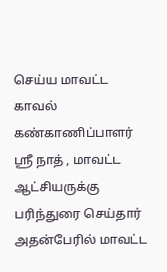செய்ய மாவட்ட  காவல் கண்காணிப்பாளர்  ஸ்ரீ நாத் , மாவட்ட ஆட்சியருக்கு பரிந்துரை செய்தார் அதன்பேரில் மாவட்ட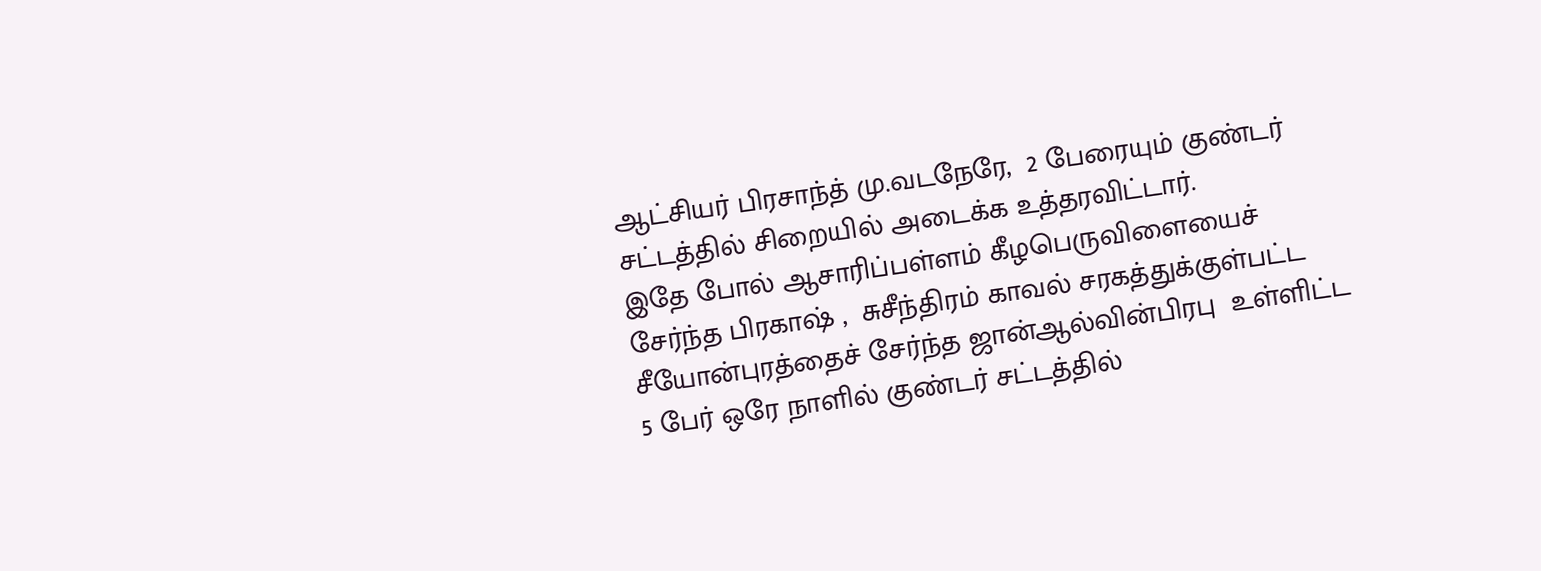ஆட்சியர் பிரசாந்த் மு.வடநேரே,  2 பேரையும் குண்டர் சட்டத்தில் சிறையில் அடைக்க உத்தரவிட்டார்.
இதே போல் ஆசாரிப்பள்ளம் கீழபெருவிளையைச் சேர்ந்த பிரகாஷ் ,  சுசீந்திரம் காவல் சரகத்துக்குள்பட்ட சீயோன்புரத்தைச் சேர்ந்த ஜான்ஆல்வின்பிரபு  உள்ளிட்ட 5 பேர் ஒரே நாளில் குண்டர் சட்டத்தில்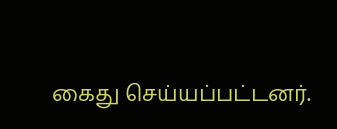கைது செய்யப்பட்டனர்.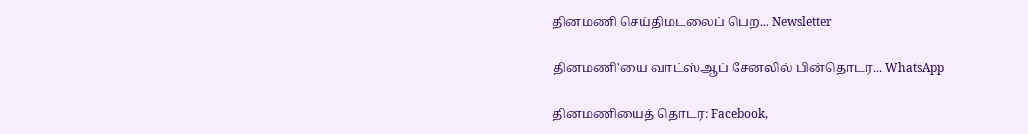தினமணி செய்திமடலைப் பெற... Newsletter

தினமணி'யை வாட்ஸ்ஆப் சேனலில் பின்தொடர... WhatsApp

தினமணியைத் தொடர: Facebook,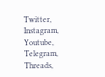Twitter, Instagram, Youtube, Telegram, Threads,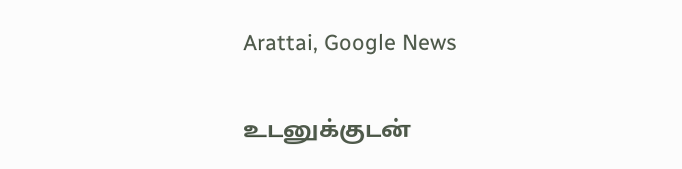Arattai, Google News

உடனுக்குடன்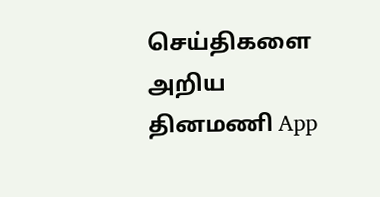செய்திகளை அறிய தினமணி App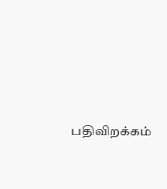பதிவிறக்கம்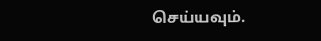செய்யவும்.